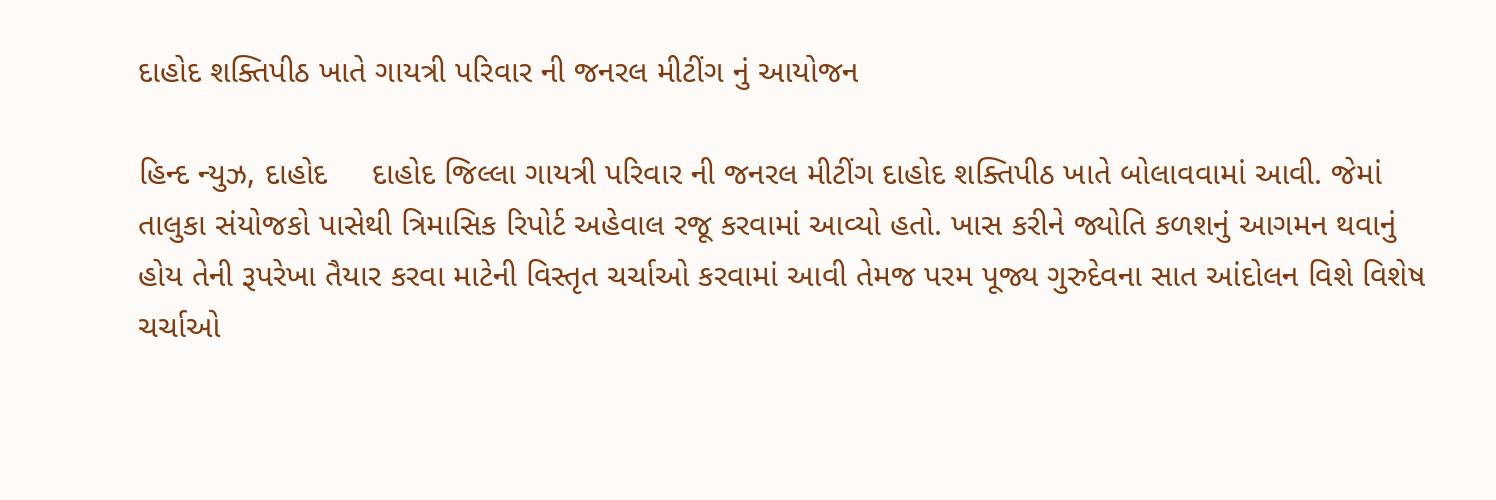દાહોદ શક્તિપીઠ ખાતે ગાયત્રી પરિવાર ની જનરલ મીટીંગ નું આયોજન

હિન્દ ન્યુઝ, દાહોદ     દાહોદ જિલ્લા ગાયત્રી પરિવાર ની જનરલ મીટીંગ દાહોદ શક્તિપીઠ ખાતે બોલાવવામાં આવી. જેમાં તાલુકા સંયોજકો પાસેથી ત્રિમાસિક રિપોર્ટ અહેવાલ રજૂ કરવામાં આવ્યો હતો. ખાસ કરીને જ્યોતિ કળશનું આગમન થવાનું હોય તેની રૂપરેખા તૈયાર કરવા માટેની વિસ્તૃત ચર્ચાઓ કરવામાં આવી તેમજ પરમ પૂજ્ય ગુરુદેવના સાત આંદોલન વિશે વિશેષ ચર્ચાઓ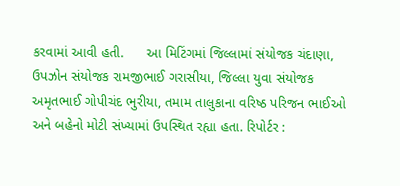કરવામાં આવી હતી.      આ મિટિંગમાં જિલ્લામાં સંયોજક ચંદાણા, ઉપઝોન સંયોજક રામજીભાઈ ગરાસીયા, જિલ્લા યુવા સંયોજક અમૃતભાઈ ગોપીચંદ ભુરીયા, તમામ તાલુકાના વરિષ્ઠ પરિજન ભાઈઓ અને બહેનો મોટી સંખ્યામાં ઉપસ્થિત રહ્યા હતા. રિપોર્ટર :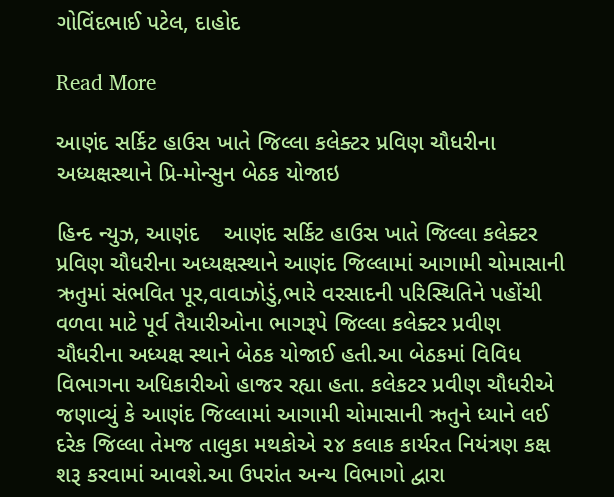ગોવિંદભાઈ પટેલ, દાહોદ

Read More

આણંદ સર્કિટ હાઉસ ખાતે જિલ્લા કલેક્ટર પ્રવિણ ચૌધરીના અધ્યક્ષસ્થાને પ્રિ-મોન્સુન બેઠક યોજાઇ

હિન્દ ન્યુઝ, આણંદ    આણંદ સર્કિટ હાઉસ ખાતે જિલ્લા કલેક્ટર પ્રવિણ ચૌધરીના અધ્યક્ષસ્થાને આણંદ જિલ્લામાં આગામી ચોમાસાની ઋતુમાં સંભવિત પૂર,વાવાઝોડું,ભારે વરસાદની પરિસ્થિતિને પહોંચી વળવા માટે પૂર્વ તૈયારીઓના ભાગરૂપે જિલ્લા કલેક્ટર પ્રવીણ ચૌધરીના અધ્યક્ષ સ્થાને બેઠક યોજાઈ હતી.આ બેઠકમાં વિવિધ વિભાગના અધિકારીઓ હાજર રહ્યા હતા. કલેકટર પ્રવીણ ચૌધરીએ જણાવ્યું કે આણંદ જિલ્લામાં આગામી ચોમાસાની ઋતુને ધ્યાને લઈ દરેક જિલ્લા તેમજ તાલુકા મથકોએ ૨૪ કલાક કાર્યરત નિયંત્રણ કક્ષ શરૂ કરવામાં આવશે.આ ઉપરાંત અન્ય વિભાગો દ્વારા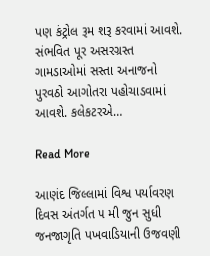પણ કંટ્રોલ રૂમ શરૂ કરવામાં આવશે. સંભવિત પૂર અસરગ્રસ્ત ગામડાઓમાં સસ્તા અનાજનો પુરવઠો આગોતરા પહોચાડવામાં આવશે. કલેકટરએ…

Read More

આણંદ જિલ્લામાં વિશ્વ પર્યાવરણ દિવસ અંતર્ગત ૫ મી જુન સુધી જનજાગૃતિ પખવાડિયાની ઉજવણી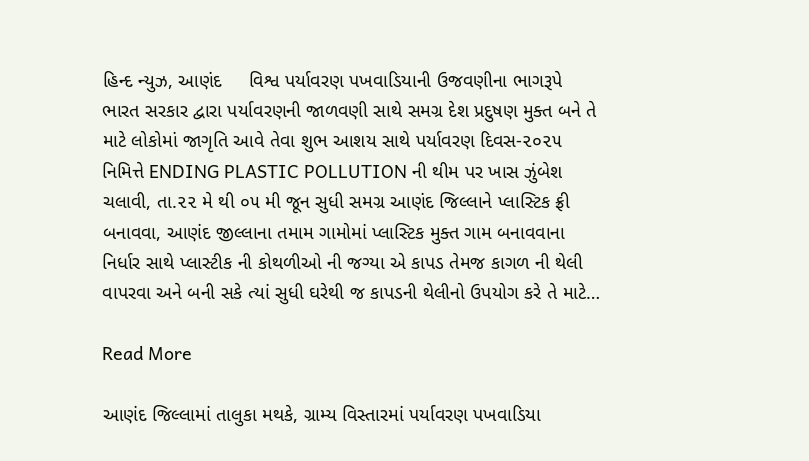હિન્દ ન્યુઝ, આણંદ     વિશ્વ પર્યાવરણ પખવાડિયાની ઉજવણીના ભાગરૂપે ભારત સરકાર દ્વારા પર્યાવરણની જાળવણી સાથે સમગ્ર દેશ પ્રદુષણ મુક્ત બને તે માટે લોકોમાં જાગૃતિ આવે તેવા શુભ આશય સાથે પર્યાવરણ દિવસ-૨૦૨૫ નિમિત્તે ENDING PLASTIC POLLUTION ની થીમ પર ખાસ ઝુંબેશ ચલાવી, તા.૨૨ મે થી ૦૫ મી જૂન સુધી સમગ્ર આણંદ જિલ્લાને પ્લાસ્ટિક ફ્રી બનાવવા, આણંદ જીલ્લાના તમામ ગામોમાં પ્લાસ્ટિક મુક્ત ગામ બનાવવાના નિર્ધાર સાથે પ્લાસ્ટીક ની કોથળીઓ ની જગ્યા એ કાપડ તેમજ કાગળ ની થેલી વાપરવા અને બની સકે ત્યાં સુધી ઘરેથી જ કાપડની થેલીનો ઉપયોગ કરે તે માટે…

Read More

આણંદ જિલ્લામાં તાલુકા મથકે, ગ્રામ્ય વિસ્તારમાં પર્યાવરણ પખવાડિયા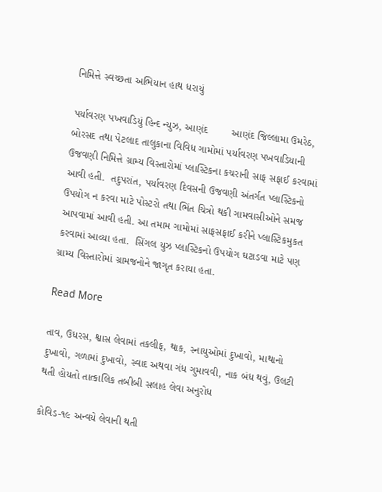નિમિત્તે સ્વચ્છતા અભિયાન હાથ ધરાયું

પર્યાવરણ પખવાડિયું હિન્દ ન્યુઝ, આણંદ        આણંદ જિલ્લામા ઉમરેઠ, બોરસદ તથા પેટલાદ તાલુકાના વિવિધ ગામોમાં પર્યાવરણ પખવાડિયાની ઉજવણી નિમિત્તે ગ્રામ્ય વિસ્તારોમાં પ્લાસ્ટિકના કચરાની સાફ સફાઈ કરવામાં આવી હતી.  તદુપરાંત, પર્યાવરણ દિવસની ઉજવણી અંતર્ગત પ્લાસ્ટિકનો ઉપયોગ ન કરવા માટે પોસ્ટરો તથા ભિંત ચિત્રો થકી ગામવાસીઓને સમજ આપવામાં આવી હતી. આ તમામ ગામોમાં સાફસફાઈ કરીને પ્લાસ્ટિકમુકત કરવામાં આવ્યા હતા.  સિંગલ યુઝ પ્લાસ્ટિકનો ઉપયોગ ઘટાડવા માટે પણ ગ્રામ્ય વિસ્તારોમાં ગ્રામજનોને જાગૃત કરાયા હતા.

Read More

તાવ, ઉધરસ, શ્વાસ લેવામાં તકલીફ, થાક, સ્નાયુઓમાં દુખાવો, માથાનો દુખાવો, ગળામાં દુખાવો, સ્વાદ અથવા ગંધ ગુમાવવી, નાક બંધ થવું, ઉલટી થતી હોયતો તાત્કાલિક તબીબી સલાહ લેવા અનુરોધ

કોવિડ-૧૯ અન્વયે લેવાની થતી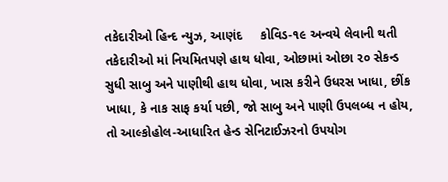તકેદારીઓ હિન્દ ન્યુઝ, આણંદ     કોવિડ-૧૯ અન્વયે લેવાની થતી તકેદારીઓ માં નિયમિતપણે હાથ ધોવા, ઓછામાં ઓછા ૨૦ સેકન્ડ સુધી સાબુ અને પાણીથી હાથ ધોવા, ખાસ કરીને ઉધરસ ખાધા, છીંક ખાધા, કે નાક સાફ કર્યા પછી, જો સાબુ અને પાણી ઉપલબ્ધ ન હોય, તો આલ્કોહોલ-આધારિત હેન્ડ સેનિટાઈઝરનો ઉપયોગ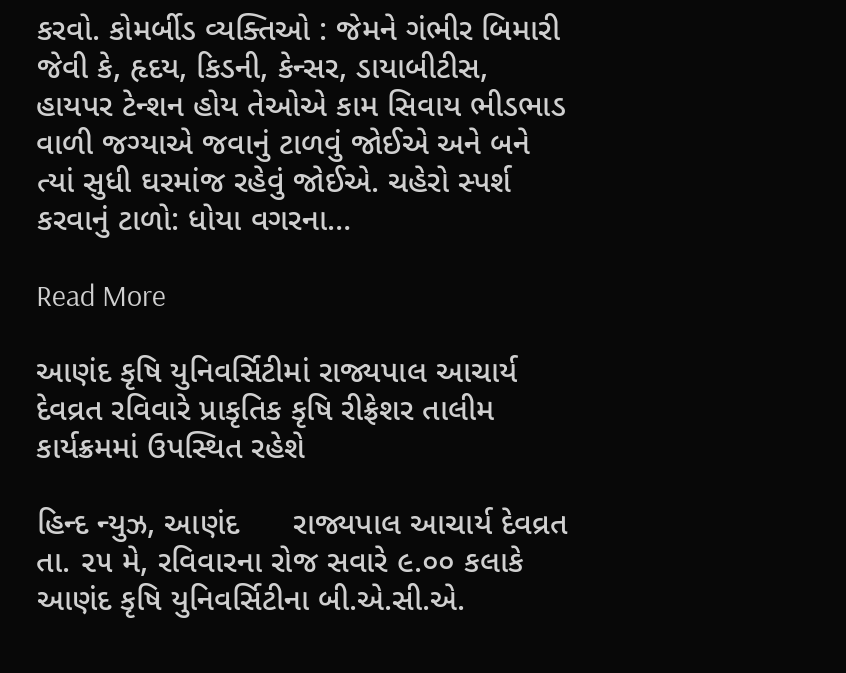કરવો. કોમર્બીડ વ્યક્તિઓ : જેમને ગંભીર બિમારી જેવી કે, હૃદય, કિડની, કેન્સર, ડાયાબીટીસ, હાયપર ટેન્શન હોય તેઓએ કામ સિવાય ભીડભાડ વાળી જગ્યાએ જવાનું ટાળવું જોઈએ અને બને ત્યાં સુધી ઘરમાંજ રહેવું જોઈએ. ચહેરો સ્પર્શ કરવાનું ટાળો: ધોયા વગરના…

Read More

આણંદ કૃષિ યુનિવર્સિટીમાં રાજ્યપાલ આચાર્ય દેવવ્રત રવિવારે પ્રાકૃતિક કૃષિ રીફ્રેશર તાલીમ કાર્યક્રમમાં ઉપસ્થિત રહેશે

હિન્દ ન્યુઝ, આણંદ      રાજ્યપાલ આચાર્ય દેવવ્રત તા. ૨૫ મે, રવિવારના રોજ સવારે ૯.૦૦ કલાકે આણંદ કૃષિ યુનિવર્સિટીના બી.એ.સી.એ.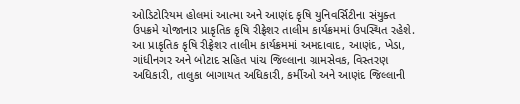ઓડિટોરિયમ હોલમાં આત્મા અને આણંદ કૃષિ યુનિવર્સિટીના સંયુક્ત ઉપક્રમે યોજાનાર પ્રાકૃતિક કૃષિ રીફ્રેશર તાલીમ કાર્યક્રમમાં ઉપસ્થિત રહેશે. આ પ્રાકૃતિક કૃષિ રીફ્રેશર તાલીમ કાર્યક્રમમાં અમદાવાદ, આણંદ, ખેડા, ગાંધીનગર અને બોટાદ સહિત પાંચ જિલ્લાના ગ્રામસેવક, વિસ્તરણ અધિકારી, તાલુકા બાગાયત અધિકારી, કર્મીઓ અને આણંદ જિલ્લાની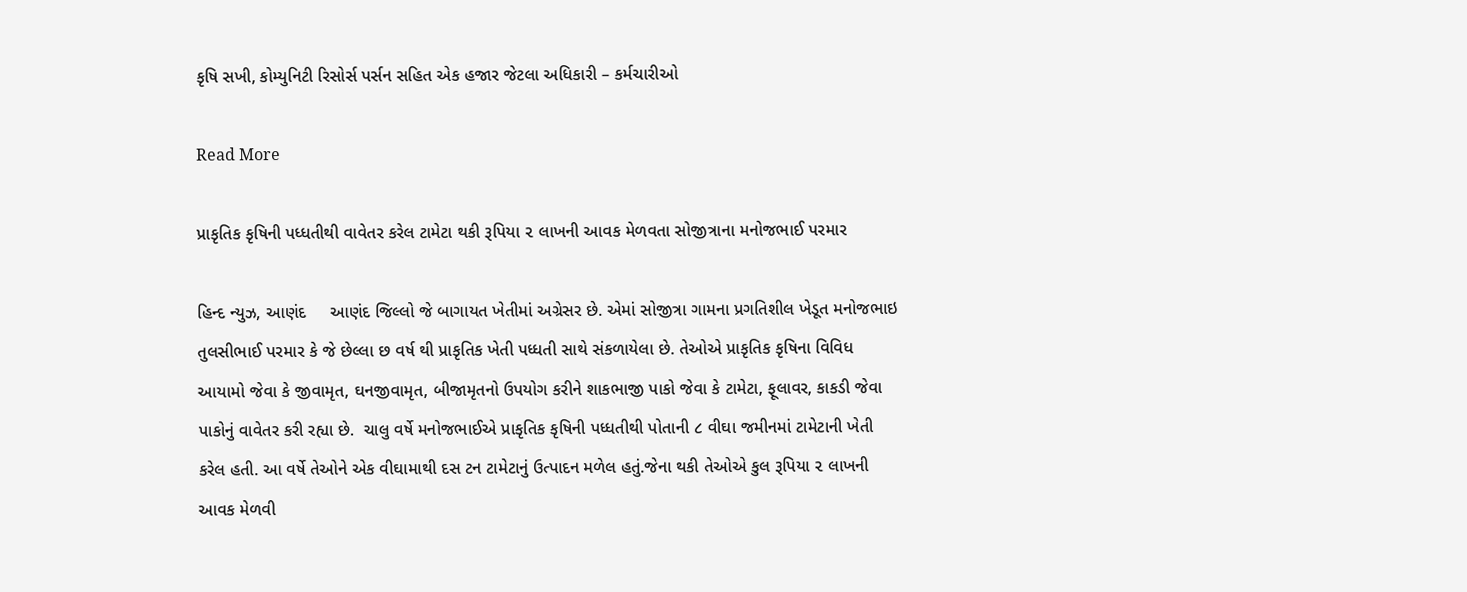કૃષિ સખી, કોમ્યુનિટી રિસોર્સ પર્સન સહિત એક હજાર જેટલા અધિકારી – કર્મચારીઓ

Read More

પ્રાકૃતિક કૃષિની પધ્ધતીથી વાવેતર કરેલ ટામેટા થકી રૂપિયા ૨ લાખની આવક મેળવતા સોજીત્રાના મનોજભાઈ પરમાર

હિન્દ ન્યુઝ, આણંદ     આણંદ જિલ્લો જે બાગાયત ખેતીમાં અગ્રેસર છે. એમાં સોજીત્રા ગામના પ્રગતિશીલ ખેડૂત મનોજભાઇ તુલસીભાઈ પરમાર કે જે છેલ્લા છ વર્ષ થી પ્રાકૃતિક ખેતી પધ્ધતી સાથે સંકળાયેલા છે. તેઓએ પ્રાકૃતિક કૃષિના વિવિધ આયામો જેવા કે જીવામૃત, ઘનજીવામૃત, બીજામૃતનો ઉપયોગ કરીને શાકભાજી પાકો જેવા કે ટામેટા, ફૂલાવર, કાકડી જેવા પાકોનું વાવેતર કરી રહ્યા છે.  ચાલુ વર્ષે મનોજભાઈએ પ્રાકૃતિક કૃષિની પધ્ધતીથી પોતાની ૮ વીઘા જમીનમાં ટામેટાની ખેતી કરેલ હતી. આ વર્ષે તેઓને એક વીઘામાથી દસ ટન ટામેટાનું ઉત્પાદન મળેલ હતું.જેના થકી તેઓએ કુલ રૂપિયા ૨ લાખની આવક મેળવી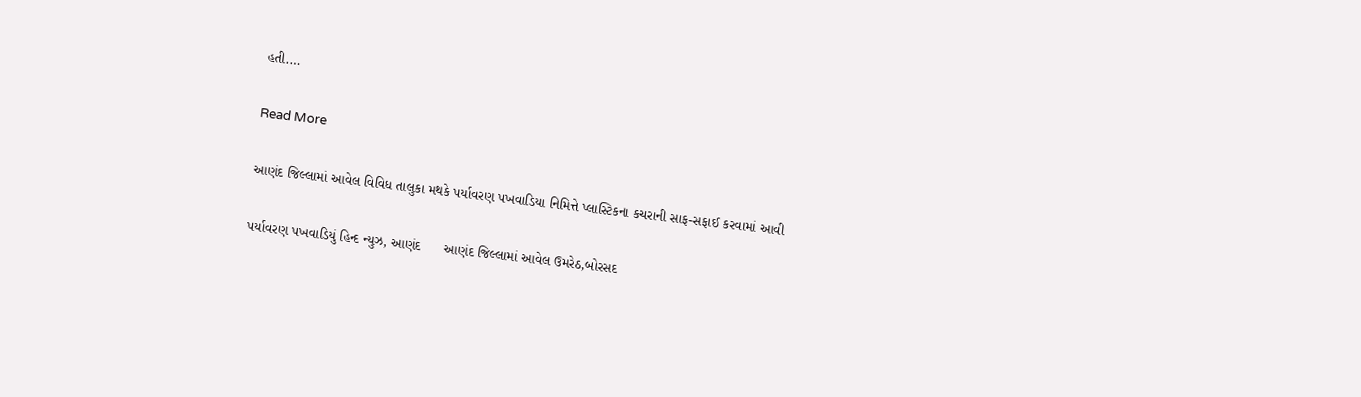હતી.…

Read More

આણંદ જિલ્લામાં આવેલ વિવિધ તાલુકા મથકે પર્યાવરણ પખવાડિયા નિમિત્તે પ્લાસ્ટિકના કચરાની સાફ-સફાઈ કરવામાં આવી

પર્યાવરણ પખવાડિયું હિન્દ ન્યુઝ, આણંદ      આણંદ જિલ્લામાં આવેલ ઉમરેઠ,બોરસદ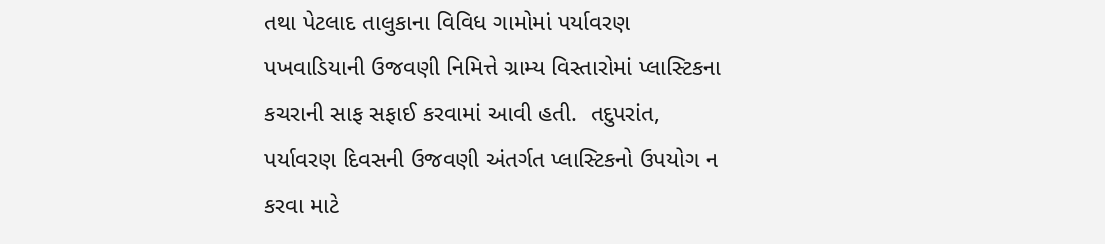તથા પેટલાદ તાલુકાના વિવિધ ગામોમાં પર્યાવરણ પખવાડિયાની ઉજવણી નિમિત્તે ગ્રામ્ય વિસ્તારોમાં પ્લાસ્ટિકના કચરાની સાફ સફાઈ કરવામાં આવી હતી.  તદુપરાંત, પર્યાવરણ દિવસની ઉજવણી અંતર્ગત પ્લાસ્ટિકનો ઉપયોગ ન કરવા માટે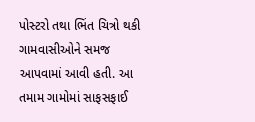પોસ્ટરો તથા ભિંત ચિત્રો થકી ગામવાસીઓને સમજ આપવામાં આવી હતી. આ તમામ ગામોમાં સાફસફાઈ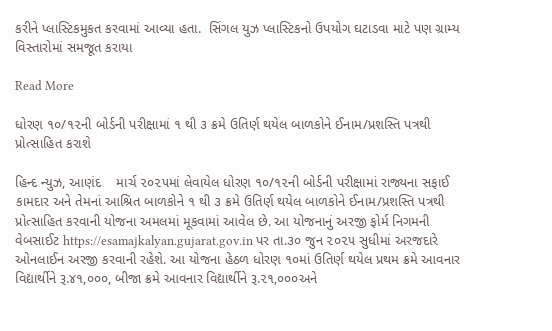કરીને પ્લાસ્ટિકમુકત કરવામાં આવ્યા હતા.  સિંગલ યુઝ પ્લાસ્ટિકનો ઉપયોગ ઘટાડવા માટે પણ ગ્રામ્ય વિસ્તારોમાં સમજૂત કરાયા

Read More

ધોરણ ૧૦/૧૨ની બોર્ડની પરીક્ષામાં ૧ થી ૩ ક્રમે ઉતિર્ણ થયેલ બાળકોને ઈનામ/પ્રશસ્તિ પત્રથી પ્રોત્સાહિત કરાશે

હિન્દ ન્યુઝ, આણંદ    માર્ચ ૨૦૨૫માં લેવાયેલ ધોરણ ૧૦/૧૨ની બોર્ડની પરીક્ષામાં રાજ્યના સફાઈ કામદાર અને તેમનાં આશ્રિત બાળકોને ૧ થી ૩ ક્રમે ઉતિર્ણ થયેલ બાળકોને ઈનામ/પ્રશસ્તિ પત્રથી પ્રોત્સાહિત કરવાની યોજના અમલમાં મૂકવામાં આવેલ છે. આ યોજનાનું અરજી ફોર્મ નિગમની વેબસાઈટ https://esamajkalyan.gujarat.gov.in પર તા.૩૦ જુન ૨૦૨૫ સુધીમાં અરજદારે ઓનલાઈન અરજી કરવાની રહેશે. આ યોજના હેઠળ ધોરણ ૧૦માં ઉતિર્ણ થયેલ પ્રથમ ક્રમે આવનાર વિદ્યાર્થીને રૂ.૪૧,૦૦૦, બીજા ક્રમે આવનાર વિદ્યાર્થીને રૂ.૨૧,૦૦૦અને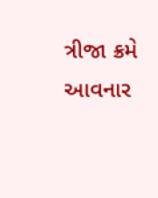ત્રીજા ક્રમે આવનાર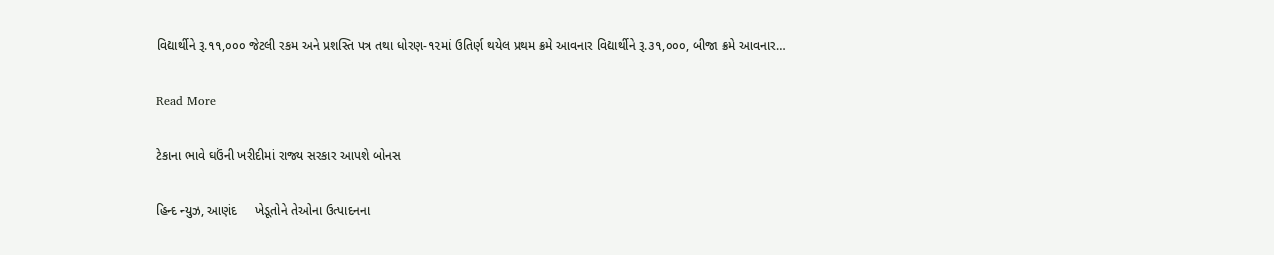વિદ્યાર્થીને રૂ.૧૧,૦૦૦ જેટલી રકમ અને પ્રશસ્તિ પત્ર તથા ધોરણ-૧૨માં ઉતિર્ણ થયેલ પ્રથમ ક્રમે આવનાર વિદ્યાર્થીને રૂ.૩૧,૦૦૦, બીજા ક્રમે આવનાર…

Read More

ટેકાના ભાવે ઘઉંની ખરીદીમાં રાજ્ય સરકાર આપશે બોનસ

હિન્દ ન્યુઝ, આણંદ     ખેડૂતોને તેઓના ઉત્પાદનના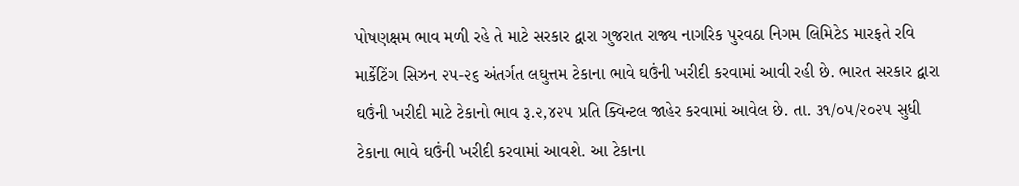પોષણક્ષમ ભાવ મળી રહે તે માટે સરકાર દ્વારા ગુજરાત રાજ્ય નાગરિક પુરવઠા નિગમ લિમિટેડ મારફતે રવિ માર્કેટિંગ સિઝન ૨૫-૨૬ અંતર્ગત લઘુત્તમ ટેકાના ભાવે ઘઉંની ખરીદી કરવામાં આવી રહી છે. ભારત સરકાર દ્વારા ઘઉંની ખરીદી માટે ટેકાનો ભાવ રૂ.૨,૪૨૫ પ્રતિ ક્વિન્ટલ જાહેર કરવામાં આવેલ છે. તા. ૩૧/૦૫/૨૦૨૫ સુધી ટેકાના ભાવે ઘઉંની ખરીદી કરવામાં આવશે. આ ટેકાના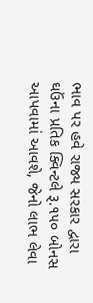ભાવ પર હવે રાજ્ય સરકાર દ્વારા ઘઉંના પ્રતિક ક્વિન્ટલે રૂ.૧૫૦ બોનસ આપવામાં આવશે, જેનો લાભ લેવા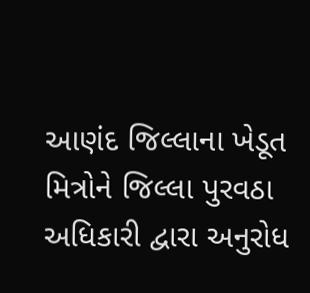આણંદ જિલ્લાના ખેડૂત મિત્રોને જિલ્લા પુરવઠા અધિકારી દ્વારા અનુરોધ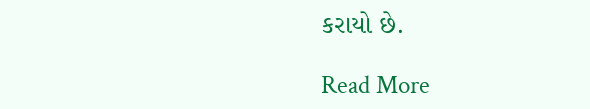કરાયો છે.

Read More